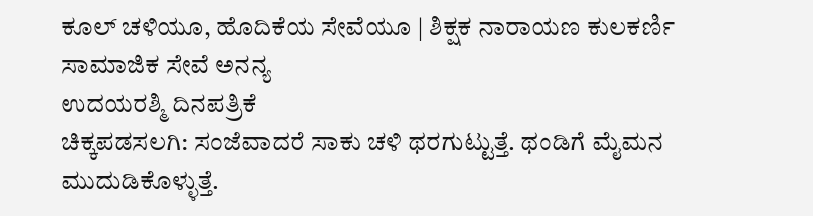ಕೂಲ್ ಚಳಿಯೂ, ಹೊದಿಕೆಯ ಸೇವೆಯೂ | ಶಿಕ್ಷಕ ನಾರಾಯಣ ಕುಲಕರ್ಣಿ ಸಾಮಾಜಿಕ ಸೇವೆ ಅನನ್ಯ
ಉದಯರಶ್ಮಿ ದಿನಪತ್ರಿಕೆ
ಚಿಕ್ಕಪಡಸಲಗಿ: ಸಂಜೆವಾದರೆ ಸಾಕು ಚಳಿ ಥರಗುಟ್ಟುತ್ತೆ. ಥಂಡಿಗೆ ಮೈಮನ ಮುದುಡಿಕೊಳ್ಳುತ್ತೆ.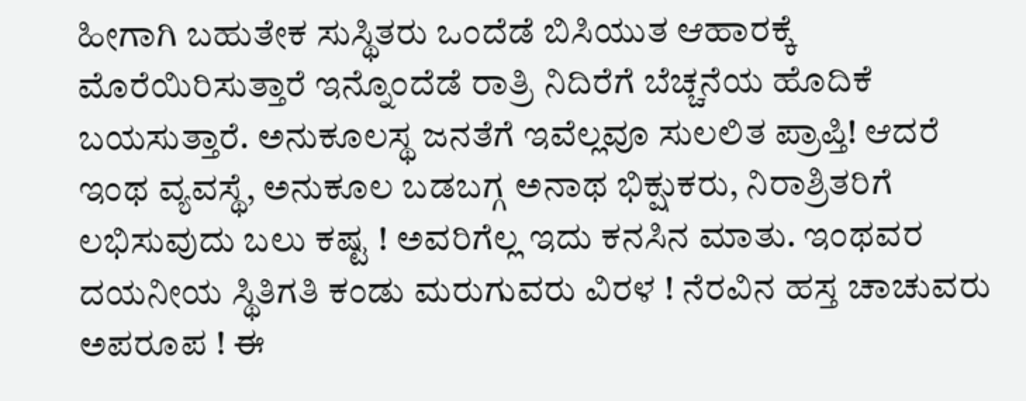ಹೀಗಾಗಿ ಬಹುತೇಕ ಸುಸ್ಥಿತರು ಒಂದೆಡೆ ಬಿಸಿಯುತ ಆಹಾರಕ್ಕೆ ಮೊರೆಯಿರಿಸುತ್ತಾರೆ ಇನ್ನೊಂದೆಡೆ ರಾತ್ರಿ ನಿದಿರೆಗೆ ಬೆಚ್ಚನೆಯ ಹೊದಿಕೆ ಬಯಸುತ್ತಾರೆ. ಅನುಕೂಲಸ್ಥ ಜನತೆಗೆ ಇವೆಲ್ಲವೂ ಸುಲಲಿತ ಪ್ರಾಪ್ತಿ! ಆದರೆ ಇಂಥ ವ್ಯವಸ್ಥೆ, ಅನುಕೂಲ ಬಡಬಗ್ಗ ಅನಾಥ ಭಿಕ್ಷುಕರು, ನಿರಾಶ್ರಿತರಿಗೆ ಲಭಿಸುವುದು ಬಲು ಕಷ್ಟ ! ಅವರಿಗೆಲ್ಲ ಇದು ಕನಸಿನ ಮಾತು. ಇಂಥವರ ದಯನೀಯ ಸ್ಥಿತಿಗತಿ ಕಂಡು ಮರುಗುವರು ವಿರಳ ! ನೆರವಿನ ಹಸ್ತ ಚಾಚುವರು ಅಪರೂಪ ! ಈ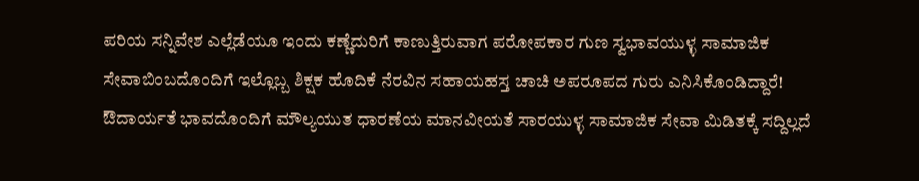ಪರಿಯ ಸನ್ನಿವೇಶ ಎಲ್ಲೆಡೆಯೂ ಇಂದು ಕಣ್ಣೆದುರಿಗೆ ಕಾಣುತ್ತಿರುವಾಗ ಪರೋಪಕಾರ ಗುಣ ಸ್ವಭಾವಯುಳ್ಳ ಸಾಮಾಜಿಕ ಸೇವಾಬಿಂಬದೊಂದಿಗೆ ಇಲ್ಲೊಬ್ಬ ಶಿಕ್ಷಕ ಹೊದಿಕೆ ನೆರವಿನ ಸಹಾಯಹಸ್ತ ಚಾಚಿ ಅಪರೂಪದ ಗುರು ಎನಿಸಿಕೊಂಡಿದ್ದಾರೆ!
ಔದಾರ್ಯತೆ ಭಾವದೊಂದಿಗೆ ಮೌಲ್ಯಯುತ ಧಾರಣೆಯ ಮಾನವೀಯತೆ ಸಾರಯುಳ್ಳ ಸಾಮಾಜಿಕ ಸೇವಾ ಮಿಡಿತಕ್ಕೆ ಸದ್ದಿಲ್ಲದೆ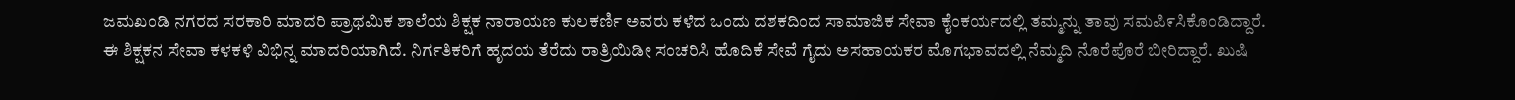ಜಮಖಂಡಿ ನಗರದ ಸರಕಾರಿ ಮಾದರಿ ಪ್ರಾಥಮಿಕ ಶಾಲೆಯ ಶಿಕ್ಷಕ ನಾರಾಯಣ ಕುಲಕರ್ಣಿ ಅವರು ಕಳೆದ ಒಂದು ದಶಕದಿಂದ ಸಾಮಾಜಿಕ ಸೇವಾ ಕೈಂಕರ್ಯದಲ್ಲಿ ತಮ್ಮನ್ನು ತಾವು ಸಮಪಿ೯ಸಿಕೊಂಡಿದ್ದಾರೆ.
ಈ ಶಿಕ್ಷಕನ ಸೇವಾ ಕಳಕಳಿ ವಿಭಿನ್ನ ಮಾದರಿಯಾಗಿದೆ. ನಿರ್ಗತಿಕರಿಗೆ ಹೃದಯ ತೆರೆದು ರಾತ್ರಿಯಿಡೀ ಸಂಚರಿಸಿ ಹೊದಿಕೆ ಸೇವೆ ಗೈದು ಅಸಹಾಯಕರ ಮೊಗಭಾವದಲ್ಲಿ ನೆಮ್ಮದಿ ನೊರೆಪೊರೆ ಬೀರಿದ್ದಾರೆ. ಖುಷಿ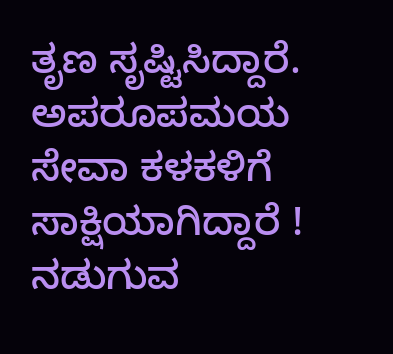ತೃಣ ಸೃಷ್ಟಿಸಿದ್ದಾರೆ. ಅಪರೂಪಮಯ ಸೇವಾ ಕಳಕಳಿಗೆ ಸಾಕ್ಷಿಯಾಗಿದ್ದಾರೆ !
ನಡುಗುವ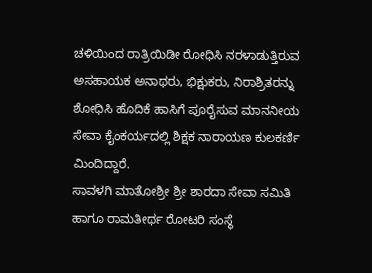ಚಳಿಯಿಂದ ರಾತ್ರಿಯಿಡೀ ರೋಧಿಸಿ ನರಳಾಡುತ್ತಿರುವ ಅಸಹಾಯಕ ಅನಾಥರು, ಭಿಕ್ಷುಕರು, ನಿರಾಶ್ರಿತರನ್ನು ಶೋಧಿಸಿ ಹೊದಿಕೆ ಹಾಸಿಗೆ ಪೂರೈಸುವ ಮಾನನೀಯ ಸೇವಾ ಕೈಂಕರ್ಯದಲ್ಲಿ ಶಿಕ್ಷಕ ನಾರಾಯಣ ಕುಲಕರ್ಣಿ ಮಿಂದಿದ್ದಾರೆ.
ಸಾವಳಗಿ ಮಾತೋಶ್ರೀ ಶ್ರೀ ಶಾರದಾ ಸೇವಾ ಸಮಿತಿ ಹಾಗೂ ರಾಮತೀರ್ಥ ರೋಟರಿ ಸಂಸ್ಥೆ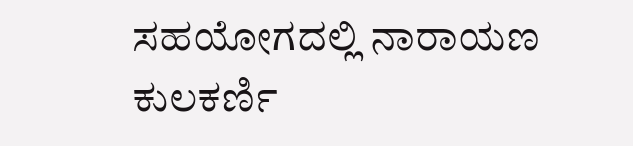ಸಹಯೋಗದಲ್ಲಿ ನಾರಾಯಣ ಕುಲಕರ್ಣಿ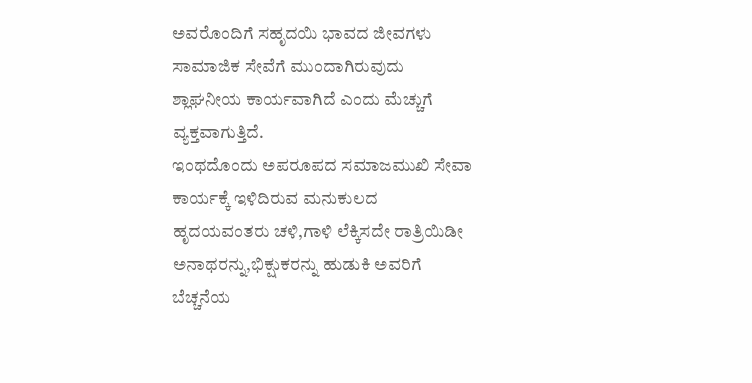ಅವರೊಂದಿಗೆ ಸಹೃದಯಿ ಭಾವದ ಜೀವಗಳು ಸಾಮಾಜಿಕ ಸೇವೆಗೆ ಮುಂದಾಗಿರುವುದು ಶ್ಲಾಘನೀಯ ಕಾರ್ಯವಾಗಿದೆ ಎಂದು ಮೆಚ್ಚುಗೆ ವ್ಯಕ್ತವಾಗುತ್ತಿದೆ.
ಇಂಥದೊಂದು ಅಪರೂಪದ ಸಮಾಜಮುಖಿ ಸೇವಾ ಕಾರ್ಯಕ್ಕೆ ಇಳಿದಿರುವ ಮನುಕುಲದ ಹೃದಯವಂತರು ಚಳಿ,ಗಾಳಿ ಲೆಕ್ಕಿಸದೇ ರಾತ್ರಿಯಿಡೀ ಅನಾಥರನ್ನು,ಭಿಕ್ಷುಕರನ್ನು ಹುಡುಕಿ ಅವರಿಗೆ ಬೆಚ್ಚನೆಯ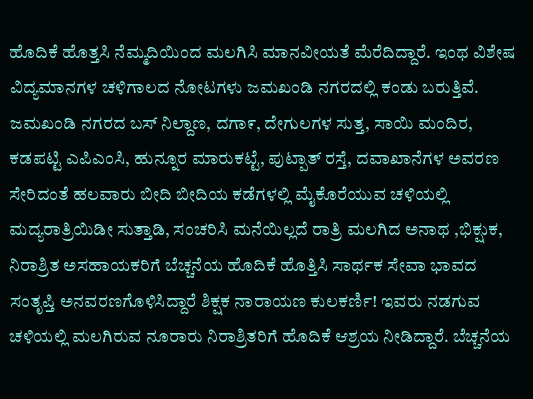ಹೊದಿಕೆ ಹೊತ್ತಸಿ ನೆಮ್ಮದಿಯಿಂದ ಮಲಗಿಸಿ ಮಾನವೀಯತೆ ಮೆರೆದಿದ್ದಾರೆ. ಇಂಥ ವಿಶೇಷ ವಿದ್ಯಮಾನಗಳ ಚಳಿಗಾಲದ ನೋಟಗಳು ಜಮಖಂಡಿ ನಗರದಲ್ಲಿ ಕಂಡು ಬರುತ್ತಿವೆ.
ಜಮಖಂಡಿ ನಗರದ ಬಸ್ ನಿಲ್ದಾಣ, ದಗಾ೯, ದೇಗುಲಗಳ ಸುತ್ತ, ಸಾಯಿ ಮಂದಿರ, ಕಡಪಟ್ಟಿ ಎಪಿಎಂಸಿ, ಹುನ್ನೂರ ಮಾರುಕಟ್ಟೆ, ಪುಟ್ಪಾತ್ ರಸ್ತೆ, ದವಾಖಾನೆಗಳ ಅವರಣ ಸೇರಿದಂತೆ ಹಲವಾರು ಬೀದಿ ಬೀದಿಯ ಕಡೆಗಳಲ್ಲಿ ಮೈಕೊರೆಯುವ ಚಳಿಯಲ್ಲಿ ಮದ್ಯರಾತ್ರಿಯಿಡೀ ಸುತ್ತಾಡಿ, ಸಂಚರಿಸಿ ಮನೆಯಿಲ್ಲದೆ ರಾತ್ರಿ ಮಲಗಿದ ಅನಾಥ ,ಭಿಕ್ಷುಕ, ನಿರಾಶ್ರಿತ ಅಸಹಾಯಕರಿಗೆ ಬೆಚ್ಚನೆಯ ಹೊದಿಕೆ ಹೊತ್ತಿಸಿ ಸಾರ್ಥಕ ಸೇವಾ ಭಾವದ ಸಂತೃಪ್ತಿ ಅನವರಣಗೊಳಿಸಿದ್ದಾರೆ ಶಿಕ್ಷಕ ನಾರಾಯಣ ಕುಲಕರ್ಣಿ! ಇವರು ನಡಗುವ ಚಳಿಯಲ್ಲಿ ಮಲಗಿರುವ ನೂರಾರು ನಿರಾಶ್ರಿತರಿಗೆ ಹೊದಿಕೆ ಆಶ್ರಯ ನೀಡಿದ್ದಾರೆ. ಬೆಚ್ಚನೆಯ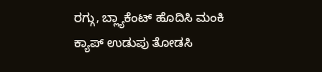ರಗ್ಗು, ಬ್ಲ್ಯಾಕೆಂಟ್ ಹೊದಿಸಿ ಮಂಕಿ ಕ್ಯಾಪ್ ಉಡುಪು ತೋಡಸಿ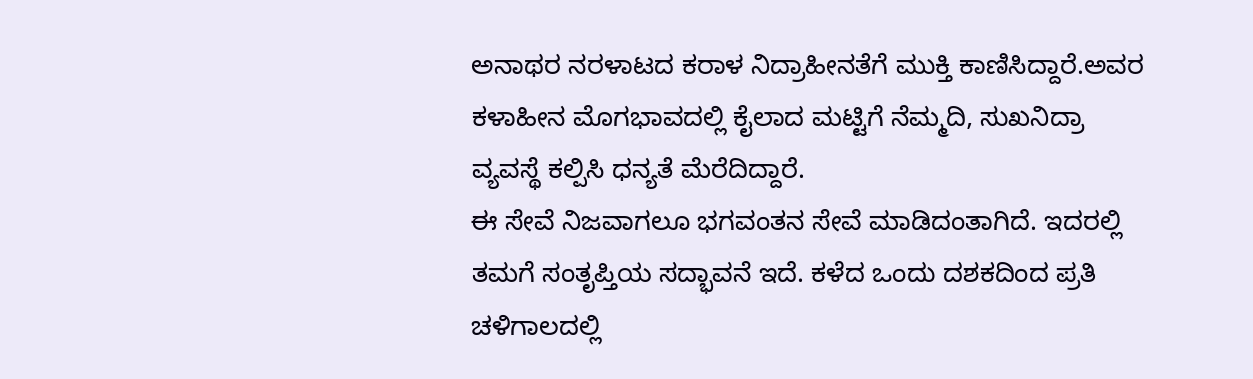ಅನಾಥರ ನರಳಾಟದ ಕರಾಳ ನಿದ್ರಾಹೀನತೆಗೆ ಮುಕ್ತಿ ಕಾಣಿಸಿದ್ದಾರೆ.ಅವರ ಕಳಾಹೀನ ಮೊಗಭಾವದಲ್ಲಿ ಕೈಲಾದ ಮಟ್ಟಿಗೆ ನೆಮ್ಮದಿ, ಸುಖನಿದ್ರಾ ವ್ಯವಸ್ಥೆ ಕಲ್ಪಿಸಿ ಧನ್ಯತೆ ಮೆರೆದಿದ್ದಾರೆ.
ಈ ಸೇವೆ ನಿಜವಾಗಲೂ ಭಗವಂತನ ಸೇವೆ ಮಾಡಿದಂತಾಗಿದೆ. ಇದರಲ್ಲಿ ತಮಗೆ ಸಂತೃಪ್ತಿಯ ಸದ್ಭಾವನೆ ಇದೆ. ಕಳೆದ ಒಂದು ದಶಕದಿಂದ ಪ್ರತಿ ಚಳಿಗಾಲದಲ್ಲಿ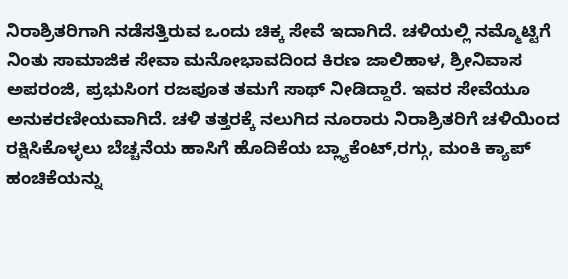ನಿರಾಶ್ರಿತರಿಗಾಗಿ ನಡೆಸತ್ತಿರುವ ಒಂದು ಚಿಕ್ಕ ಸೇವೆ ಇದಾಗಿದೆ. ಚಳಿಯಲ್ಲಿ ನಮ್ಮೊಟ್ಟಿಗೆ ನಿಂತು ಸಾಮಾಜಿಕ ಸೇವಾ ಮನೋಭಾವದಿಂದ ಕಿರಣ ಜಾಲಿಹಾಳ, ಶ್ರೀನಿವಾಸ ಅಪರಂಜಿ, ಪ್ರಭುಸಿಂಗ ರಜಪೂತ ತಮಗೆ ಸಾಥ್ ನೀಡಿದ್ದಾರೆ. ಇವರ ಸೇವೆಯೂ ಅನುಕರಣೀಯವಾಗಿದೆ. ಚಳಿ ತತ್ತರಕ್ಕೆ ನಲುಗಿದ ನೂರಾರು ನಿರಾಶ್ರಿತರಿಗೆ ಚಳಿಯಿಂದ ರಕ್ಷಿಸಿಕೊಳ್ಳಲು ಬೆಚ್ಚನೆಯ ಹಾಸಿಗೆ ಹೊದಿಕೆಯ ಬ್ಲ್ಯಾಕೆಂಟ್,ರಗ್ಗು, ಮಂಕಿ ಕ್ಯಾಪ್ ಹಂಚಿಕೆಯನ್ನು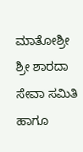ಮಾತೋಶ್ರೀ ಶ್ರೀ ಶಾರದಾ ಸೇವಾ ಸಮಿತಿ ಹಾಗೂ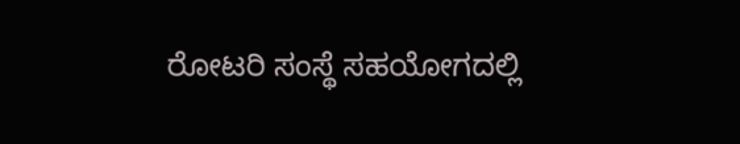ರೋಟರಿ ಸಂಸ್ಥೆ ಸಹಯೋಗದಲ್ಲಿ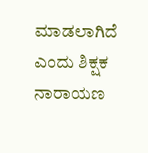ಮಾಡಲಾಗಿದೆ ಎಂದು ಶಿಕ್ಷಕ ನಾರಾಯಣ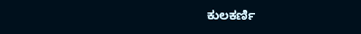ಕುಲಕರ್ಣಿ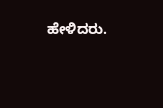ಹೇಳಿದರು.